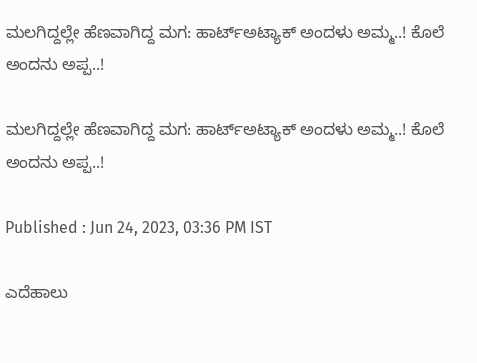ಮಲಗಿದ್ದಲ್ಲೇ ಹೆಣವಾಗಿದ್ದ ಮಗ: ಹಾರ್ಟ್ಅಟ್ಯಾಕ್ ಅಂದಳು ಅಮ್ಮ..! ಕೊಲೆ ಅಂದನು ಅಪ್ಪ..!

ಮಲಗಿದ್ದಲ್ಲೇ ಹೆಣವಾಗಿದ್ದ ಮಗ: ಹಾರ್ಟ್ಅಟ್ಯಾಕ್ ಅಂದಳು ಅಮ್ಮ..! ಕೊಲೆ ಅಂದನು ಅಪ್ಪ..!

Published : Jun 24, 2023, 03:36 PM IST

ಎದೆಹಾಲು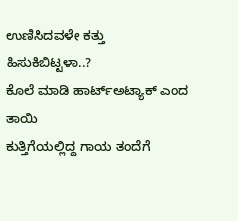ಉಣಿಸಿದವಳೇ ಕತ್ತು ಹಿಸುಕಿಬಿಟ್ಟಳಾ..?
ಕೊಲೆ ಮಾಡಿ ಹಾರ್ಟ್ಅಟ್ಯಾಕ್ ಎಂದ ತಾಯಿ
ಕುತ್ತಿಗೆಯಲ್ಲಿದ್ದ ಗಾಯ ತಂದೆಗೆ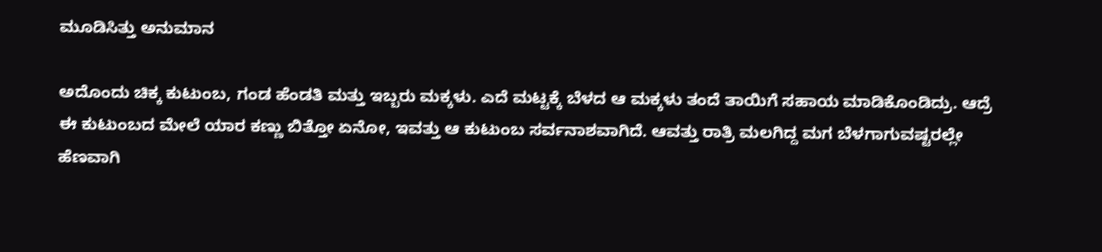ಮೂಡಿಸಿತ್ತು ಅನುಮಾನ

ಅದೊಂದು ಚಿಕ್ಕ ಕುಟುಂಬ, ಗಂಡ ಹೆಂಡತಿ ಮತ್ತು ಇಬ್ಬರು ಮಕ್ಕಳು. ಎದೆ ಮಟ್ಟಕ್ಕೆ ಬೆಳದ ಆ ಮಕ್ಕಳು ತಂದೆ ತಾಯಿಗೆ ಸಹಾಯ ಮಾಡಿಕೊಂಡಿದ್ರು. ಆದ್ರೆ ಈ ಕುಟುಂಬದ ಮೇಲೆ ಯಾರ ಕಣ್ಣು ಬಿತ್ತೋ ಏನೋ, ಇವತ್ತು ಆ ಕುಟುಂಬ ಸರ್ವನಾಶವಾಗಿದೆ. ಆವತ್ತು ರಾತ್ರಿ ಮಲಗಿದ್ದ ಮಗ ಬೆಳಗಾಗುವಷ್ಟರಲ್ಲೇ ಹೆಣವಾಗಿ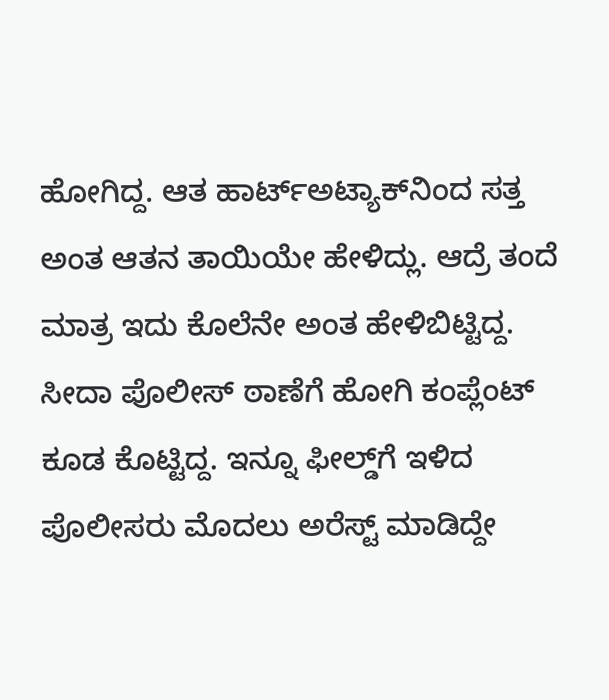ಹೋಗಿದ್ದ. ಆತ ಹಾರ್ಟ್ಅಟ್ಯಾಕ್‌ನಿಂದ ಸತ್ತ ಅಂತ ಆತನ ತಾಯಿಯೇ ಹೇಳಿದ್ಲು. ಆದ್ರೆ ತಂದೆ ಮಾತ್ರ ಇದು ಕೊಲೆನೇ ಅಂತ ಹೇಳಿಬಿಟ್ಟಿದ್ದ. ಸೀದಾ ಪೊಲೀಸ್ ಠಾಣೆಗೆ ಹೋಗಿ ಕಂಪ್ಲೆಂಟ್ ಕೂಡ ಕೊಟ್ಟಿದ್ದ. ಇನ್ನೂ ಫೀಲ್ಡ್‌ಗೆ ಇಳಿದ ಪೊಲೀಸರು ಮೊದಲು ಅರೆಸ್ಟ್ ಮಾಡಿದ್ದೇ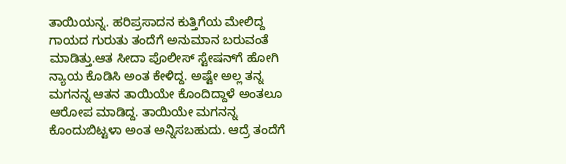ತಾಯಿಯನ್ನ. ಹರಿಪ್ರಸಾದನ ಕುತ್ತಿಗೆಯ ಮೇಲಿದ್ದ ಗಾಯದ ಗುರುತು ತಂದೆಗೆ ಅನುಮಾನ ಬರುವಂತೆ ಮಾಡಿತ್ತು.ಆತ ಸೀದಾ ಪೊಲೀಸ್ ಸ್ಟೇಷನ್‌ಗೆ ಹೋಗಿ ನ್ಯಾಯ ಕೊಡಿಸಿ ಅಂತ ಕೇಳಿದ್ದ. ಅಷ್ಟೇ ಅಲ್ಲ ತನ್ನ ಮಗನನ್ನ ಆತನ ತಾಯಿಯೇ ಕೊಂದಿದ್ದಾಳೆ ಅಂತಲೂ ಆರೋಪ ಮಾಡಿದ್ದ. ತಾಯಿಯೇ ಮಗನನ್ನ ಕೊಂದುಬಿಟ್ಟಳಾ ಅಂತ ಅನ್ನಿಸಬಹುದು. ಆದ್ರೆ ತಂದೆಗೆ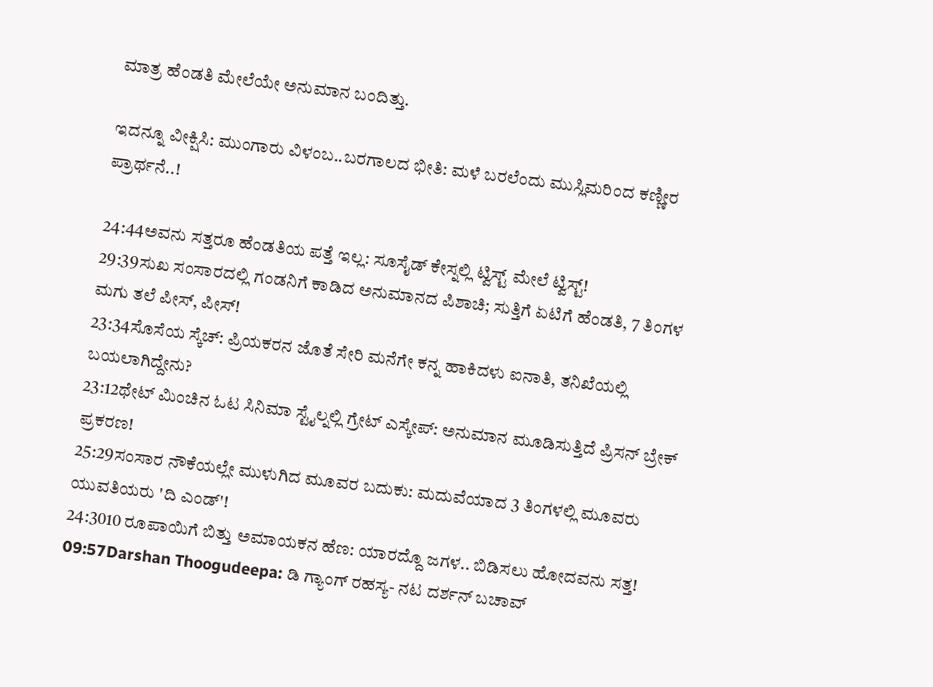ಮಾತ್ರ ಹೆಂಡತಿ ಮೇಲೆಯೇ ಅನುಮಾನ ಬಂದಿತ್ತು.

ಇದನ್ನೂ ವೀಕ್ಷಿಸಿ: ಮುಂಗಾರು ವಿಳಂಬ..ಬರಗಾಲದ ಭೀತಿ: ಮಳೆ ಬರಲೆಂದು ಮುಸ್ಲಿಮರಿಂದ ಕಣ್ಣೀರ ಪ್ರಾರ್ಥನೆ..!

24:44ಅವನು ಸತ್ತರೂ ಹೆಂಡತಿಯ ಪತ್ತೆ ಇಲ್ಲ: ಸೂಸೈಡ್ ಕೇಸ್ನಲ್ಲಿ ಟ್ವಿಸ್ಟ್ ಮೇಲೆ ಟ್ವಿಸ್ಟ್!
29:39ಸುಖ ಸಂಸಾರದಲ್ಲಿ ಗಂಡನಿಗೆ ಕಾಡಿದ ಅನುಮಾನದ ಪಿಶಾಚಿ; ಸುತ್ತಿಗೆ ಏಟಿಗೆ ಹೆಂಡತಿ, 7 ತಿಂಗಳ ಮಗು ತಲೆ ಪೀಸ್, ಪೀಸ್!
23:34ಸೊಸೆಯ ಸ್ಕೆಚ್: ಪ್ರಿಯಕರನ ಜೊತೆ ಸೇರಿ ಮನೆಗೇ ಕನ್ನ ಹಾಕಿದಳು ಐನಾತಿ, ತನಿಖೆಯಲ್ಲಿ ಬಯಲಾಗಿದ್ದೇನು?
23:12ಥೇಟ್ ಮಿಂಚಿನ ಓಟ ಸಿನಿಮಾ ಸ್ಟೈಲ್ನಲ್ಲಿ ಗ್ರೇಟ್ ಎಸ್ಕೇಪ್: ಅನುಮಾನ ಮೂಡಿಸುತ್ತಿದೆ ಪ್ರಿಸನ್ ಬ್ರೇಕ್ ಪ್ರಕರಣ!
25:29ಸಂಸಾರ ನೌಕೆಯಲ್ಲೇ ಮುಳುಗಿದ ಮೂವರ ಬದುಕು: ಮದುವೆಯಾದ 3 ತಿಂಗಳಲ್ಲಿ ಮೂವರು ಯುವತಿಯರು 'ದಿ ಎಂಡ್'!
24:3010 ರೂಪಾಯಿಗೆ ಬಿತ್ತು ಅಮಾಯಕನ ಹೆಣ: ಯಾರದ್ದೊ ಜಗಳ.. ಬಿಡಿಸಲು ಹೋದವನು ಸತ್ತ!
09:57Darshan Thoogudeepa: ಡಿ ಗ್ಯಾಂಗ್ ರಹಸ್ಯ- ನಟ ದರ್ಶನ್ ಬಚಾವ್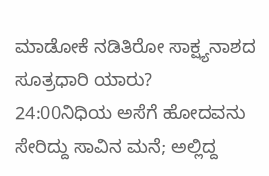ಮಾಡೋಕೆ ನಡಿತಿರೋ ಸಾಕ್ಷ್ಯನಾಶದ ಸೂತ್ರಧಾರಿ ಯಾರು?
24:00ನಿಧಿಯ ಅಸೆಗೆ ಹೋದವನು ಸೇರಿದ್ದು ಸಾವಿನ ಮನೆ; ಅಲ್ಲಿದ್ದ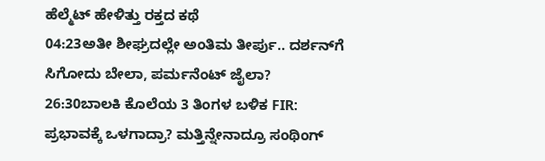ಹೆಲ್ಮೆಟ್ ಹೇಳಿತ್ತು ರಕ್ತದ ಕಥೆ
04:23ಅತೀ ಶೀಘ್ರದಲ್ಲೇ ಅಂತಿಮ ತೀರ್ಪು.. ದರ್ಶನ್‌ಗೆ ಸಿಗೋದು ಬೇಲಾ, ಪರ್ಮನೆಂಟ್ ಜೈಲಾ?
26:30ಬಾಲಕಿ ಕೊಲೆಯ 3 ತಿಂಗಳ ಬಳಿಕ FIR: ಪ್ರಭಾವಕ್ಕೆ ಒಳಗಾದ್ರಾ? ಮತ್ತಿನ್ನೇನಾದ್ರೂ ಸಂಥಿಂಗ್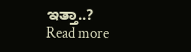ಇತ್ತಾ..?
Read more